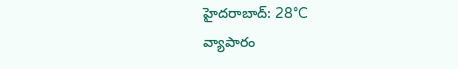హైదరాబాద్: 28°C
వ్యాపారం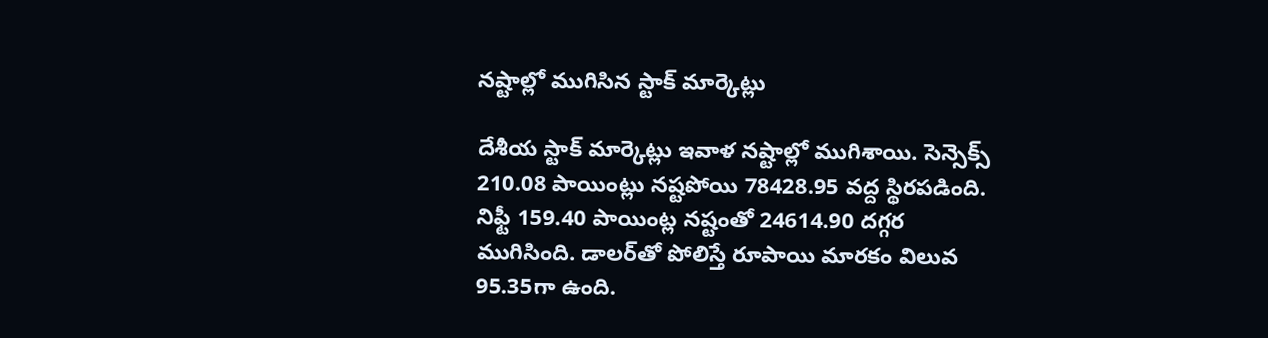నష్టాల్లో ముగిసిన స్టాక్ మార్కెట్లు

దేశీయ స్టాక్ మార్కెట్లు ఇవాళ నష్టాల్లో ముగిశాయి. సెన్సెక్స్ 210.08 పాయింట్లు నష్టపోయి 78428.95 వద్ద స్థిరపడింది. నిఫ్టీ 159.40 పాయింట్ల నష్టంతో 24614.90 దగ్గర ముగిసింది. డాలర్‌తో పోలిస్తే రూపాయి మారకం విలువ 95.35గా ఉంది.